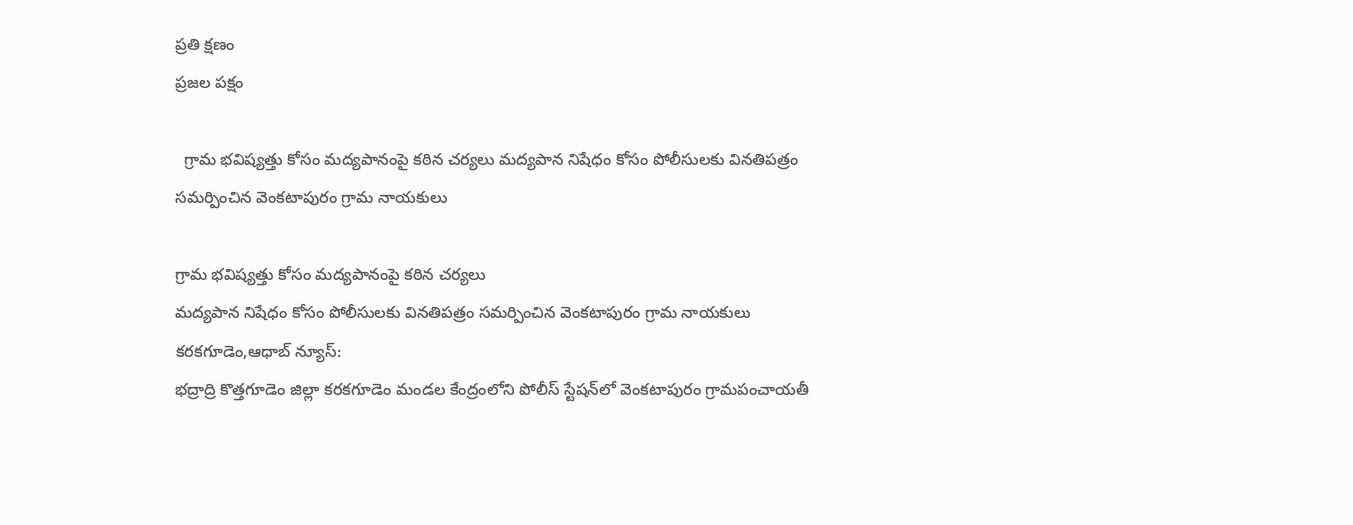ప్రతి క్షణం
ప్రజల పక్షం

  గ్రామ భవిష్యత్తు కోసం మద్యపానంపై కఠిన చర్యలు మద్యపాన నిషేధం కోసం పోలీసులకు వినతిపత్రం సమర్పించిన వెంకటాపురం గ్రామ నాయకులు

గ్రామ భవిష్యత్తు కోసం మద్యపానంపై కఠిన చర్యలు
మద్యపాన నిషేధం కోసం పోలీసులకు వినతిపత్రం సమర్పించిన వెంకటాపురం గ్రామ నాయకులు
కరకగూడెం,ఆధాబ్ న్యూస్:
భద్రాద్రి కొత్తగూడెం జిల్లా కరకగూడెం మండల కేంద్రంలోని పోలీస్ స్టేషన్‌లో వెంకటాపురం గ్రామపంచాయతీ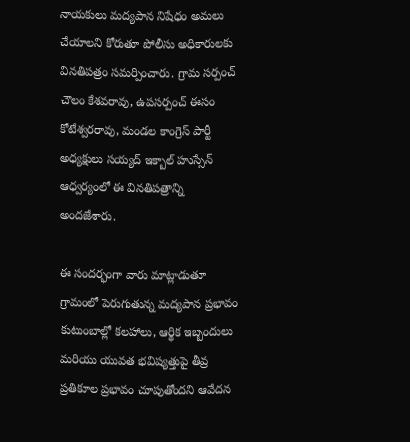నాయకులు మద్యపాన నిషేధం అమలు చేయాలని కోరుతూ పోలీసు అధికారులకు వినతిపత్రం సమర్పించారు. గ్రామ సర్పంచ్ చౌలం కేశవరావు, ఉపసర్పంచ్ ఈసం కోటేశ్వరరావు, మండల కాంగ్రెస్ పార్టీ అధ్యక్షులు సయ్యద్ ఇక్బాల్ హుస్సేన్ ఆధ్వర్యంలో ఈ వినతిపత్రాన్ని అందజేశారు.

ఈ సందర్భంగా వారు మాట్లాడుతూ గ్రామంలో పెరుగుతున్న మద్యపాన ప్రభావం కుటుంబాల్లో కలహాలు, ఆర్థిక ఇబ్బందులు మరియు యువత భవిష్యత్తుపై తీవ్ర ప్రతికూల ప్రభావం చూపుతోందని ఆవేదన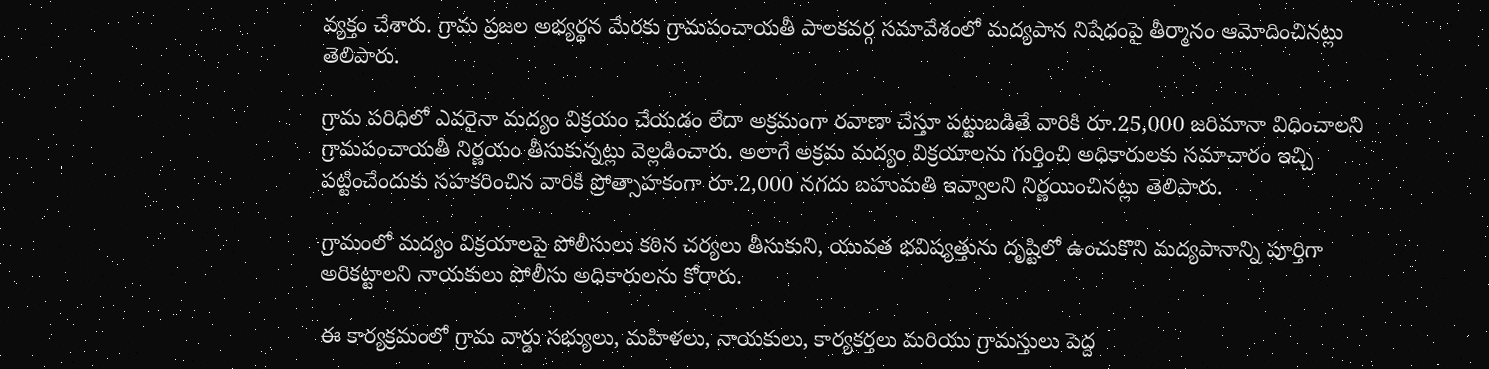వ్యక్తం చేశారు. గ్రామ ప్రజల అభ్యర్థన మేరకు గ్రామపంచాయతీ పాలకవర్గ సమావేశంలో మద్యపాన నిషేధంపై తీర్మానం ఆమోదించినట్లు తెలిపారు.

గ్రామ పరిధిలో ఎవరైనా మద్యం విక్రయం చేయడం లేదా అక్రమంగా రవాణా చేస్తూ పట్టుబడితే వారికి రూ.25,000 జరిమానా విధించాలని గ్రామపంచాయతీ నిర్ణయం తీసుకున్నట్లు వెల్లడించారు. అలాగే అక్రమ మద్యం విక్రయాలను గుర్తించి అధికారులకు సమాచారం ఇచ్చి పట్టించేందుకు సహకరించిన వారికి ప్రోత్సాహకంగా రూ.2,000 నగదు బహుమతి ఇవ్వాలని నిర్ణయించినట్లు తెలిపారు.

గ్రామంలో మద్యం విక్రయాలపై పోలీసులు కఠిన చర్యలు తీసుకుని, యువత భవిష్యత్తును దృష్టిలో ఉంచుకొని మద్యపానాన్ని పూర్తిగా అరికట్టాలని నాయకులు పోలీసు అధికారులను కోరారు.

ఈ కార్యక్రమంలో గ్రామ వార్డు సభ్యులు, మహిళలు, నాయకులు, కార్యకర్తలు మరియు గ్రామస్తులు పెద్ద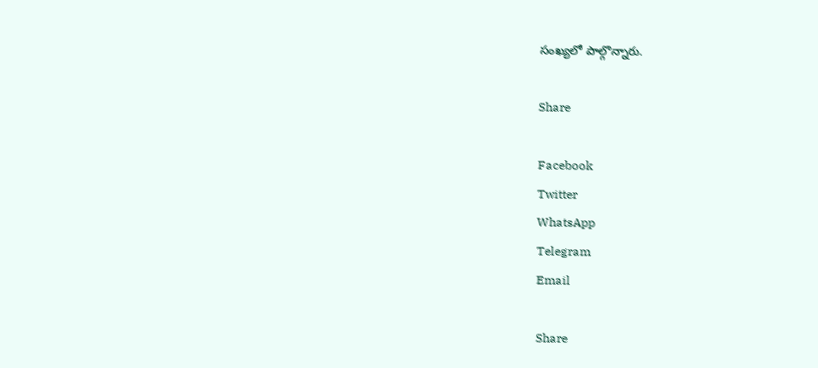సంఖ్యలో పాల్గొన్నారు.

Share

Facebook
Twitter
WhatsApp
Telegram
Email

Share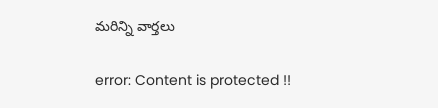మరిన్ని వార్తలు

error: Content is protected !!